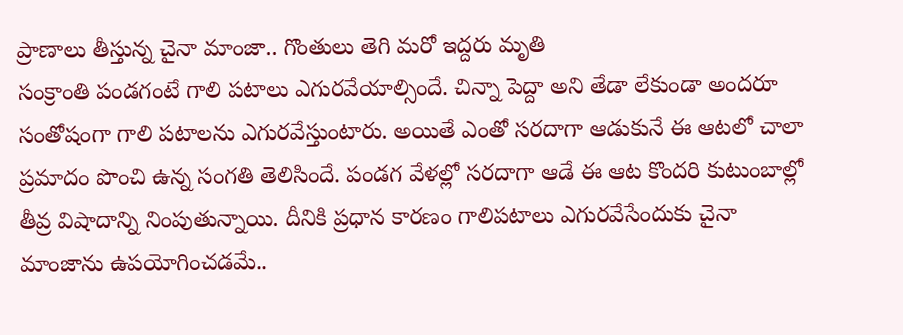ప్రాణాలు తీస్తున్న చైనా మాంజా.. గొంతులు తెగి మరో ఇద్దరు మృతి
సంక్రాంతి పండగంటే గాలి పటాలు ఎగురవేయాల్సిందే. చిన్నా పెద్దా అని తేడా లేకుండా అందరూ సంతోషంగా గాలి పటాలను ఎగురవేస్తుంటారు. అయితే ఎంతో సరదాగా ఆడుకునే ఈ ఆటలో చాలా ప్రమాదం పొంచి ఉన్న సంగతి తెలిసిందే. పండగ వేళల్లో సరదాగా ఆడే ఈ ఆట కొందరి కుటుంబాల్లో తీవ్ర విషాదాన్ని నింపుతున్నాయి. దీనికి ప్రధాన కారణం గాలిపటాలు ఎగురవేసేందుకు చైనా మాంజాను ఉపయోగించడమే..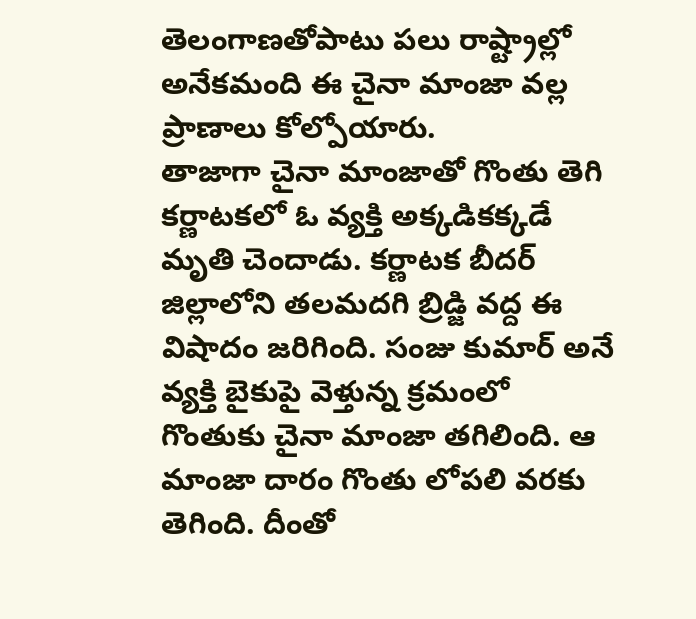తెలంగాణతోపాటు పలు రాష్ట్రాల్లో అనేకమంది ఈ చైనా మాంజా వల్ల ప్రాణాలు కోల్పోయారు.
తాజాగా చైనా మాంజాతో గొంతు తెగి కర్ణాటకలో ఓ వ్యక్తి అక్కడికక్కడే మృతి చెందాడు. కర్ణాటక బీదర్ జిల్లాలోని తలమదగి బ్రిడ్జి వద్ద ఈ విషాదం జరిగింది. సంజు కుమార్ అనే వ్యక్తి బైకుపై వెళ్తున్న క్రమంలో గొంతుకు చైనా మాంజా తగిలింది. ఆ మాంజా దారం గొంతు లోపలి వరకు తెగింది. దీంతో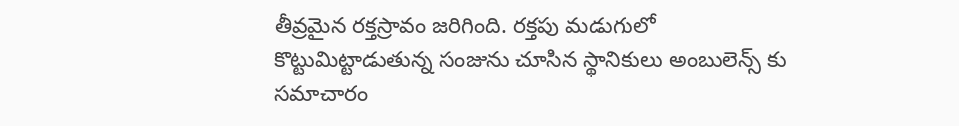తీవ్రమైన రక్తస్రావం జరిగింది. రక్తపు మడుగులో కొట్టుమిట్టాడుతున్న సంజును చూసిన స్థానికులు అంబులెన్స్ కు సమాచారం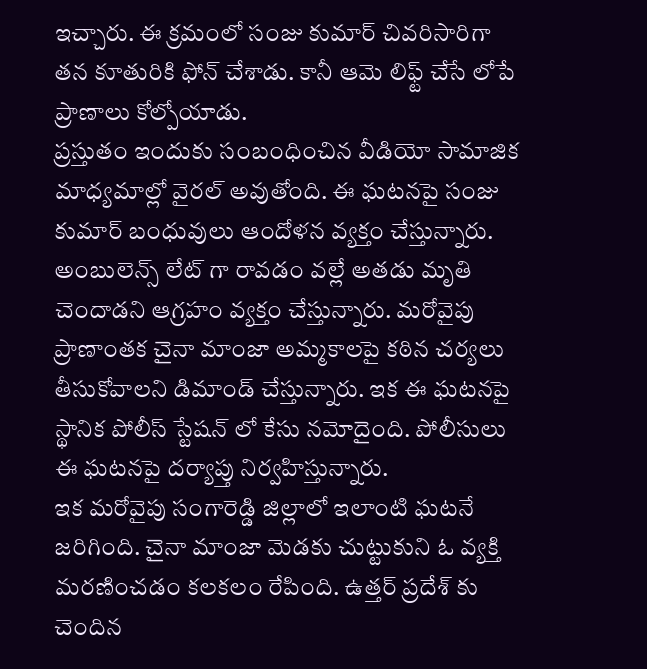ఇచ్చారు. ఈ క్రమంలో సంజు కుమార్ చివరిసారిగా తన కూతురికి ఫోన్ చేశాడు. కానీ ఆమె లిఫ్ట్ చేసే లోపే ప్రాణాలు కోల్పోయాడు.
ప్రస్తుతం ఇందుకు సంబంధించిన వీడియో సామాజిక మాధ్యమాల్లో వైరల్ అవుతోంది. ఈ ఘటనపై సంజు కుమార్ బంధువులు ఆందోళన వ్యక్తం చేస్తున్నారు. అంబులెన్స్ లేట్ గా రావడం వల్లే అతడు మృతి చెందాడని ఆగ్రహం వ్యక్తం చేస్తున్నారు. మరోవైపు ప్రాణాంతక చైనా మాంజా అమ్మకాలపై కఠిన చర్యలు తీసుకోవాలని డిమాండ్ చేస్తున్నారు. ఇక ఈ ఘటనపై స్థానిక పోలీస్ స్టేషన్ లో కేసు నమోదైంది. పోలీసులు ఈ ఘటనపై దర్యాప్తు నిర్వహిస్తున్నారు.
ఇక మరోవైపు సంగారెడ్డి జిల్లాలో ఇలాంటి ఘటనే జరిగింది. చైనా మాంజా మెడకు చుట్టుకుని ఓ వ్యక్తి మరణించడం కలకలం రేపింది. ఉత్తర్ ప్రదేశ్ కు చెందిన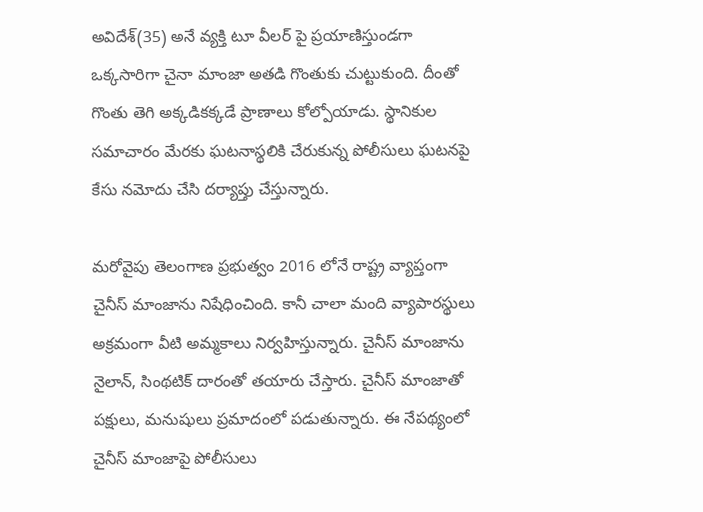అవిదేశ్(35) అనే వ్యక్తి టూ వీలర్ పై ప్రయాణిస్తుండగా ఒక్కసారిగా చైనా మాంజా అతడి గొంతుకు చుట్టుకుంది. దీంతో గొంతు తెగి అక్కడికక్కడే ప్రాణాలు కోల్పోయాడు. స్థానికుల సమాచారం మేరకు ఘటనాస్థలికి చేరుకున్న పోలీసులు ఘటనపై కేసు నమోదు చేసి దర్యాప్తు చేస్తున్నారు.

మరోవైపు తెలంగాణ ప్రభుత్వం 2016 లోనే రాష్ట్ర వ్యాప్తంగా చైనీస్ మాంజాను నిషేధించింది. కానీ చాలా మంది వ్యాపారస్థులు అక్రమంగా వీటి అమ్మకాలు నిర్వహిస్తున్నారు. చైనీస్ మాంజాను నైలాన్, సింథటిక్ దారంతో తయారు చేస్తారు. చైనీస్ మాంజాతో పక్షులు, మనుషులు ప్రమాదంలో పడుతున్నారు. ఈ నేపథ్యంలో చైనీస్ మాంజాపై పోలీసులు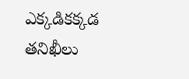ఎక్కడికక్కడ తనిఖీలు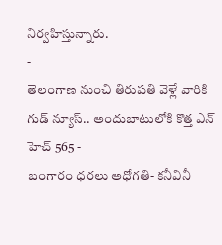నిర్వహిస్తున్నారు.
-
తెలంగాణ నుంచి తిరుపతి వెళ్లే వారికి గుడ్ న్యూస్.. అందుబాటులోకి కొత్త ఎన్ హెచ్ 565 -
బంగారం ధరలు అధోగతి- కనీవినీ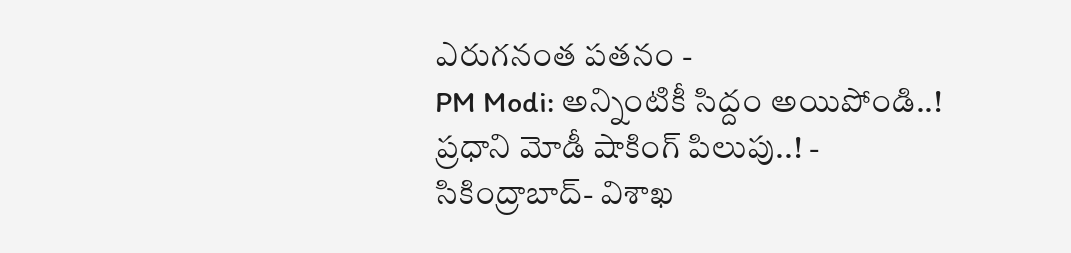ఎరుగనంత పతనం -
PM Modi: అన్నింటికీ సిద్దం అయిపోండి..! ప్రధాని మోడీ షాకింగ్ పిలుపు..! -
సికింద్రాబాద్- విశాఖ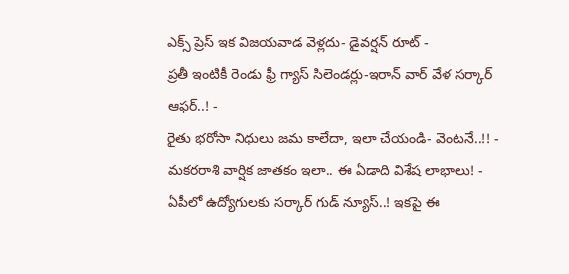ఎక్స్ ప్రెస్ ఇక విజయవాడ వెళ్లదు- డైవర్షన్ రూట్ -
ప్రతీ ఇంటికీ రెండు ఫ్రీ గ్యాస్ సిలెండర్లు-ఇరాన్ వార్ వేళ సర్కార్ ఆఫర్..! -
రైతు భరోసా నిధులు జమ కాలేదా, ఇలా చేయండి- వెంటనే..!! -
మకరరాశి వార్షిక జాతకం ఇలా.. ఈ ఏడాది విశేష లాభాలు! -
ఏపీలో ఉద్యోగులకు సర్కార్ గుడ్ న్యూస్..! ఇకపై ఈ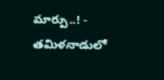మార్పు..! -
తమిళనాడులో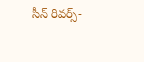సీన్ రివర్స్-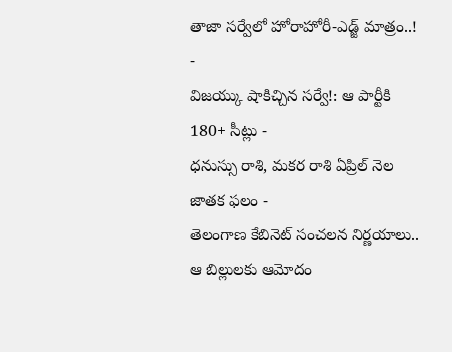తాజా సర్వేలో హోరాహోరీ-ఎడ్జ్ మాత్రం..! -
విజయ్కు షాకిచ్చిన సర్వే!: ఆ పార్టీకి 180+ సీట్లు -
ధనుస్సు రాశి, మకర రాశి ఏప్రిల్ నెల జాతక ఫలం -
తెలంగాణ కేబినెట్ సంచలన నిర్ణయాలు.. ఆ బిల్లులకు ఆమోదం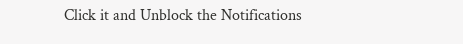Click it and Unblock the Notifications